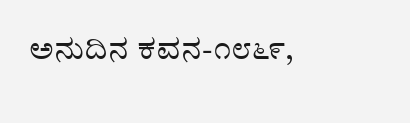ಅನುದಿನ ಕವನ-೧೮೬೯,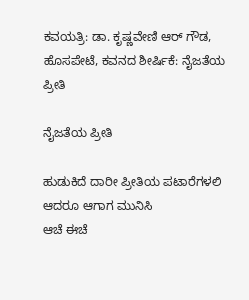ಕವಯತ್ರಿ: ಡಾ. ಕೃಷ್ಣವೇಣಿ ಆರ್ ಗೌಡ, ಹೊಸಪೇಟೆ, ಕವನದ ಶೀರ್ಷಿಕೆ: ನೈಜತೆಯ ಪ್ರೀತಿ

ನೈಜತೆಯ ಪ್ರೀತಿ

ಹುಡುಕಿದೆ ದಾರೀ ಪ್ರೀತಿಯ ಪಟಾರೆಗಳಲಿ ಆದರೂ ಆಗಾಗ ಮುನಿಸಿ
ಆಚೆ ಈಚೆ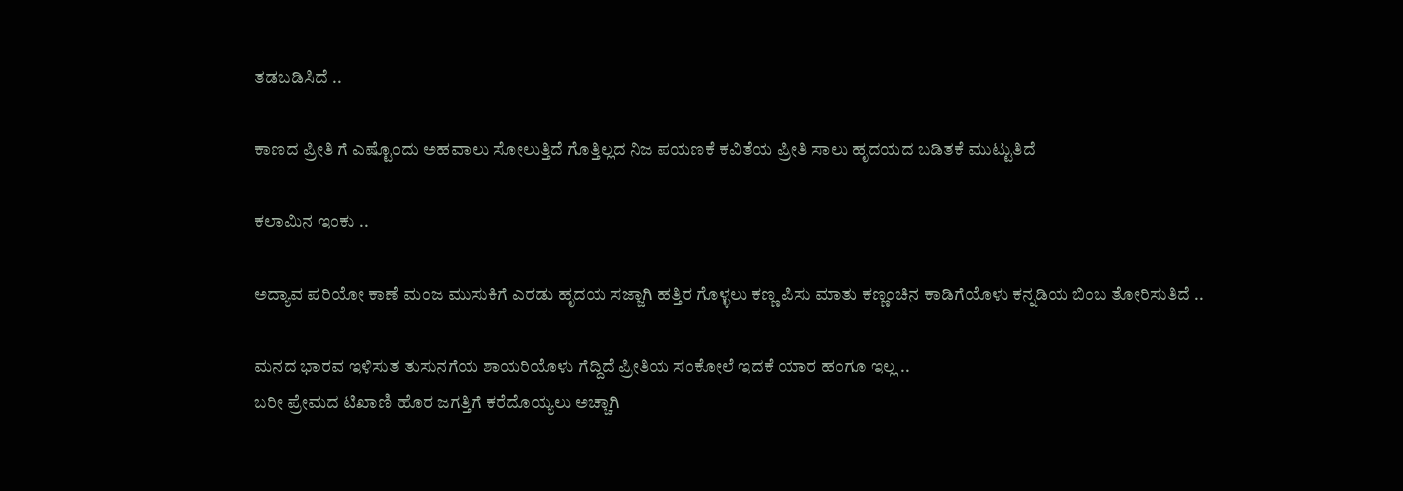ತಡಬಡಿಸಿದೆ ..

ಕಾಣದ ಪ್ರೀತಿ ಗೆ ಎಷ್ಟೊಂದು ಅಹವಾಲು ಸೋಲುತ್ತಿದೆ ಗೊತ್ತಿಲ್ಲದ ನಿಜ ಪಯಣಕೆ ಕವಿತೆಯ ಪ್ರೀತಿ ಸಾಲು ಹೃದಯದ ಬಡಿತಕೆ ಮುಟ್ಟುತಿದೆ

ಕಲಾಮಿನ ಇಂಕು ..

ಅದ್ಯಾವ ಪರಿಯೋ ಕಾಣೆ ಮಂಜ ಮುಸುಕಿಗೆ ಎರಡು ಹೃದಯ ಸಜ್ಜಾಗಿ ಹತ್ತಿರ ಗೊಳ್ಳಲು ಕಣ್ಣ ಪಿಸು ಮಾತು ಕಣ್ಣಂಚಿನ ಕಾಡಿಗೆಯೊಳು ಕನ್ನಡಿಯ ಬಿಂಬ ತೋರಿಸುತಿದೆ ..

ಮನದ ಭಾರವ ಇಳಿಸುತ ತುಸುನಗೆಯ ಶಾಯರಿಯೊಳು ಗೆದ್ದಿದೆ ಪ್ರೀತಿಯ ಸಂಕೋಲೆ ಇದಕೆ ಯಾರ ಹಂಗೂ ಇಲ್ಲ ..
ಬರೀ ಪ್ರೇಮದ ಟಿಖಾಣಿ ಹೊರ ಜಗತ್ತಿಗೆ ಕರೆದೊಯ್ಯಲು ಅಚ್ಚಾಗಿ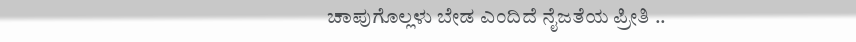ಚಾಪುಗೊಲ್ಲಳು ಬೇಡ ಎಂದಿದೆ ನೈಜತೆಯ ಪ್ರೀತಿ ..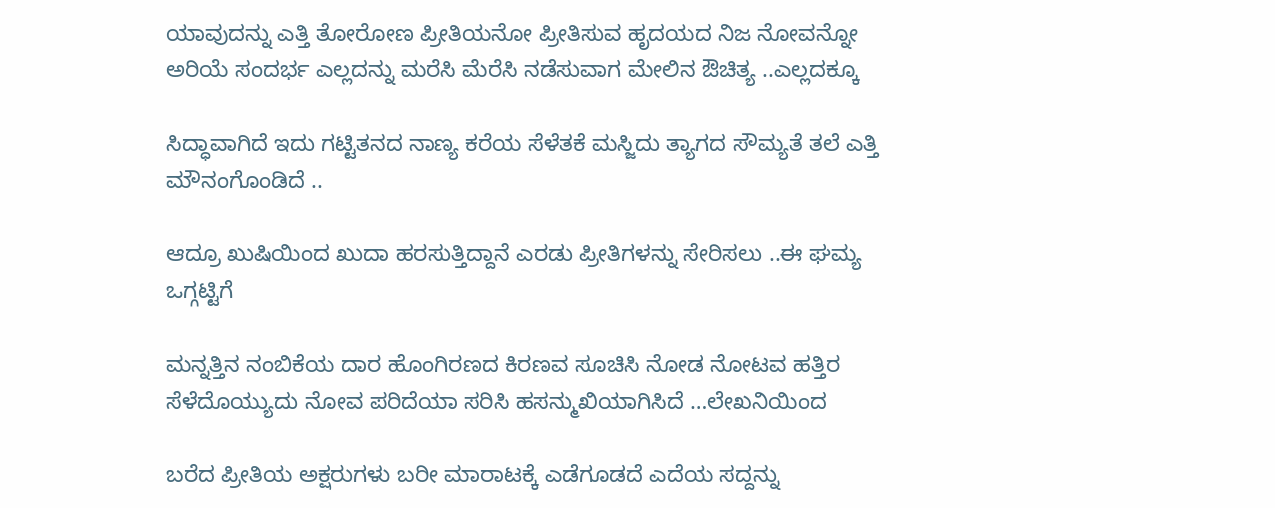ಯಾವುದನ್ನು ಎತ್ತಿ ತೋರೋಣ ಪ್ರೀತಿಯನೋ ಪ್ರೀತಿಸುವ ಹೃದಯದ ನಿಜ ನೋವನ್ನೋ ಅರಿಯೆ ಸಂದರ್ಭ ಎಲ್ಲದನ್ನು ಮರೆಸಿ ಮೆರೆಸಿ ನಡೆಸುವಾಗ ಮೇಲಿನ ಔಚಿತ್ಯ ..ಎಲ್ಲದಕ್ಕೂ

ಸಿದ್ಧಾವಾಗಿದೆ ಇದು ಗಟ್ಟಿತನದ ನಾಣ್ಯ ಕರೆಯ ಸೆಳೆತಕೆ ಮಸ್ಜಿದು ತ್ಯಾಗದ ಸೌಮ್ಯತೆ ತಲೆ ಎತ್ತಿ ಮೌನಂಗೊಂಡಿದೆ ..

ಆದ್ರೂ ಖುಷಿಯಿಂದ ಖುದಾ ಹರಸುತ್ತಿದ್ದಾನೆ ಎರಡು ಪ್ರೀತಿಗಳನ್ನು ಸೇರಿಸಲು ..ಈ ಘಮ್ಯ ಒಗ್ಗಟ್ಟಿಗೆ

ಮನ್ನತ್ತಿನ ನಂಬಿಕೆಯ ದಾರ ಹೊಂಗಿರಣದ ಕಿರಣವ ಸೂಚಿಸಿ ನೋಡ ನೋಟವ ಹತ್ತಿರ ಸೆಳೆದೊಯ್ಯುದು ನೋವ ಪರಿದೆಯಾ ಸರಿಸಿ ಹಸನ್ಮುಖಿಯಾಗಿಸಿದೆ …ಲೇಖನಿಯಿಂದ

ಬರೆದ ಪ್ರೀತಿಯ ಅಕ್ಷರುಗಳು ಬರೀ ಮಾರಾಟಕ್ಕೆ ಎಡೆಗೂಡದೆ ಎದೆಯ ಸದ್ದನ್ನು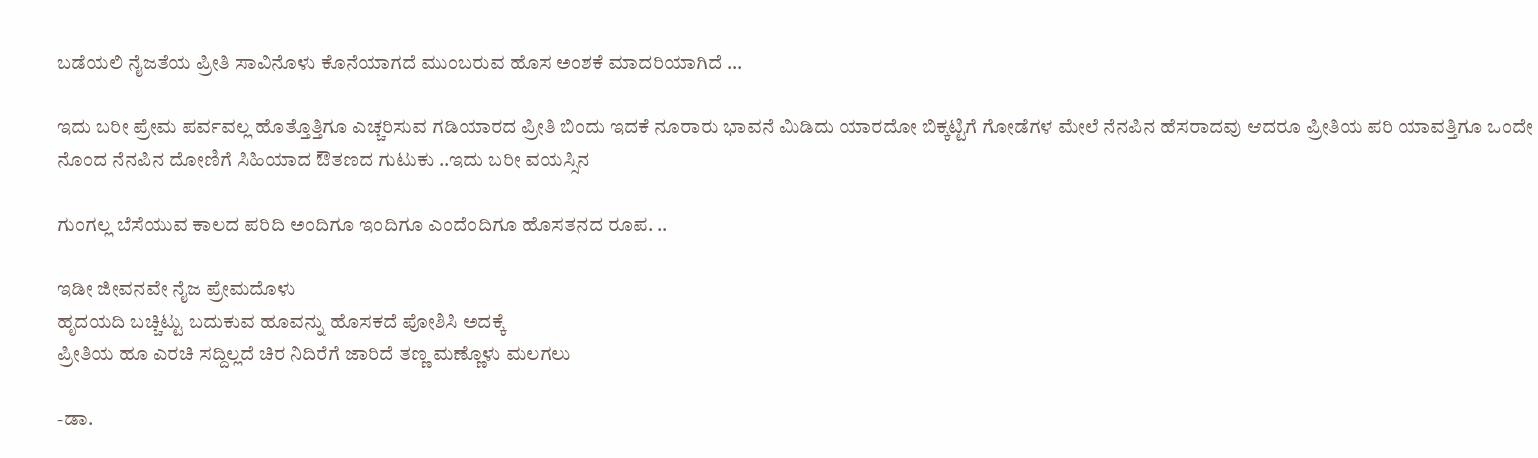ಬಡೆಯಲಿ ನೈಜತೆಯ ಪ್ರೀತಿ ಸಾವಿನೊಳು ಕೊನೆಯಾಗದೆ ಮುಂಬರುವ ಹೊಸ ಅಂಶಕೆ ಮಾದರಿಯಾಗಿದೆ …

ಇದು ಬರೀ ಪ್ರೇಮ ಪರ್ವವಲ್ಲ ಹೊತ್ತೊತ್ತಿಗೂ ಎಚ್ಚರಿಸುವ ಗಡಿಯಾರದ ಪ್ರೀತಿ ಬಿಂದು ಇದಕೆ ನೂರಾರು ಭಾವನೆ ಮಿಡಿದು ಯಾರದೋ ಬಿಕ್ಕಟ್ಟಿಗೆ ಗೋಡೆಗಳ ಮೇಲೆ ನೆನಪಿನ ಹೆಸರಾದವು ಆದರೂ ಪ್ರೀತಿಯ ಪರಿ ಯಾವತ್ತಿಗೂ ಒಂದೇ ನೊಂದ ನೆನಪಿನ ದೋಣಿಗೆ ಸಿಹಿಯಾದ ಔತಣದ ಗುಟುಕು ..ಇದು ಬರೀ ವಯಸ್ಸಿನ

ಗುಂಗಲ್ಲ ಬೆಸೆಯುವ ಕಾಲದ ಪರಿದಿ ಅಂದಿಗೂ ಇಂದಿಗೂ ಎಂದೆಂದಿಗೂ ಹೊಸತನದ ರೂಪ. ..

ಇಡೀ ಜೀವನವೇ ನೈಜ ಪ್ರೇಮದೊಳು
ಹೃದಯದಿ ಬಚ್ಚಿಟ್ಟು ಬದುಕುವ ಹೂವನ್ನು ಹೊಸಕದೆ ಪೋಶಿಸಿ ಅದಕ್ಕೆ
ಪ್ರೀತಿಯ ಹೂ ಎರಚಿ ಸದ್ದಿಲ್ಲದೆ ಚಿರ ನಿದಿರೆಗೆ ಜಾರಿದೆ ತಣ್ಣ ಮಣ್ಣೊಳು ಮಲಗಲು

-ಡಾ.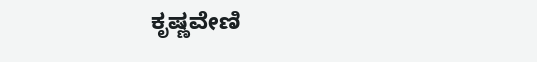ಕೃಷ್ಣವೇಣಿ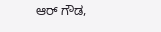ಆರ್ ಗೌಡ,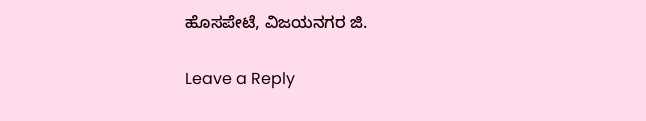ಹೊಸಪೇಟೆ, ವಿಜಯನಗರ ಜಿ.

Leave a Reply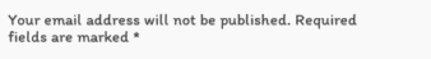Your email address will not be published. Required fields are marked *